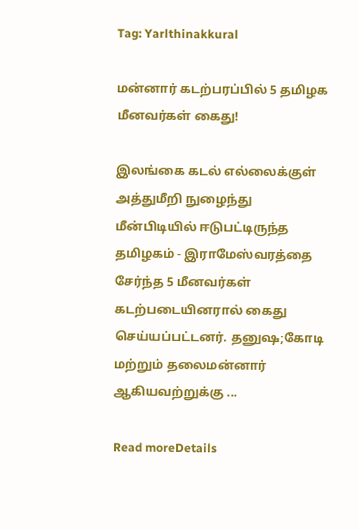Tag: Yarlthinakkural

மன்னார் கடற்பரப்பில் 5 தமிழக மீனவர்கள் கைது!

இலங்கை கடல் எல்லைக்குள் அத்துமீறி நுழைந்து மீன்பிடியில் ஈடுபட்டிருந்த தமிழகம் - இராமேஸ்வரத்தை சேர்ந்த 5 மீனவர்கள் கடற்படையினரால் கைது செய்யப்பட்டனர். தனுஷ;கோடி மற்றும் தலைமன்னார் ஆகியவற்றுக்கு ...

Read moreDetails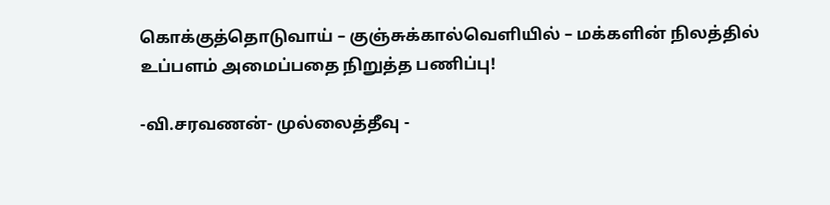கொக்குத்தொடுவாய் – குஞ்சுக்கால்வெளியில் – மக்களின் நிலத்தில் உப்பளம் அமைப்பதை நிறுத்த பணிப்பு!

-வி.சரவணன்- முல்லைத்தீவு -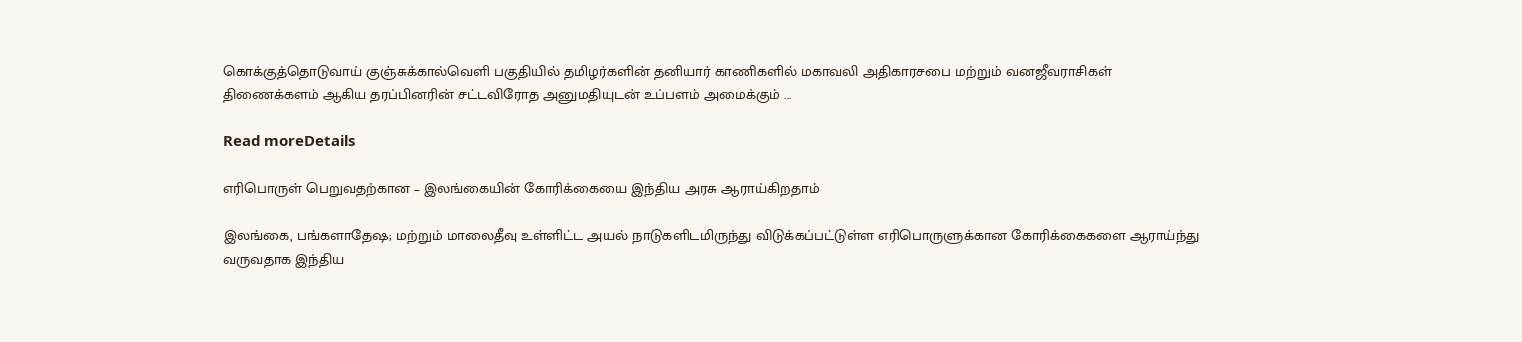கொக்குத்தொடுவாய் குஞ்சுக்கால்வெளி பகுதியில் தமிழர்களின் தனியார் காணிகளில் மகாவலி அதிகாரசபை மற்றும் வனஜீவராசிகள் திணைக்களம் ஆகிய தரப்பினரின் சட்டவிரோத அனுமதியுடன் உப்பளம் அமைக்கும் ...

Read moreDetails

எரிபொருள் பெறுவதற்கான – இலங்கையின் கோரிக்கையை இந்திய அரசு ஆராய்கிறதாம்

இலங்கை, பங்களாதேஷ; மற்றும் மாலைதீவு உள்ளிட்ட அயல் நாடுகளிடமிருந்து விடுக்கப்பட்டுள்ள எரிபொருளுக்கான கோரிக்கைகளை ஆராய்ந்து வருவதாக இந்திய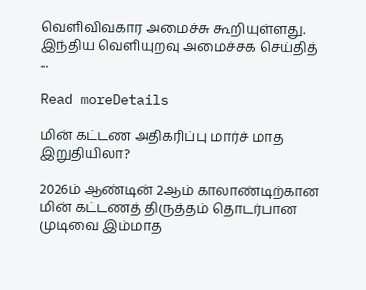வெளிவிவகார அமைச்சு கூறியுள்ளது. இந்திய வெளியுறவு அமைச்சக செய்தித் ...

Read moreDetails

மின் கட்டண அதிகரிப்பு மார்ச் மாத இறுதியிலா?

2026ம் ஆண்டின் 2ஆம் காலாண்டிற்கான மின் கட்டணத் திருத்தம் தொடர்பான முடிவை இம்மாத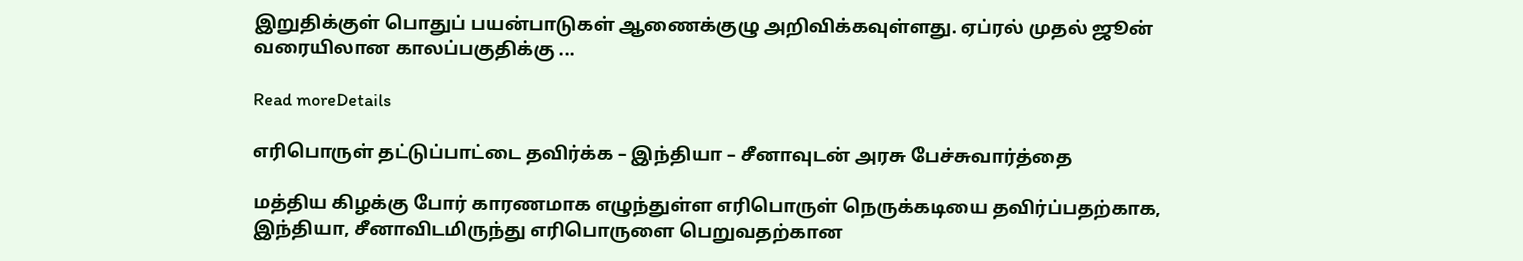இறுதிக்குள் பொதுப் பயன்பாடுகள் ஆணைக்குழு அறிவிக்கவுள்ளது. ஏப்ரல் முதல் ஜூன் வரையிலான காலப்பகுதிக்கு ...

Read moreDetails

எரிபொருள் தட்டுப்பாட்டை தவிர்க்க – இந்தியா – சீனாவுடன் அரசு பேச்சுவார்த்தை

மத்திய கிழக்கு போர் காரணமாக எழுந்துள்ள எரிபொருள் நெருக்கடியை தவிர்ப்பதற்காக, இந்தியா, சீனாவிடமிருந்து எரிபொருளை பெறுவதற்கான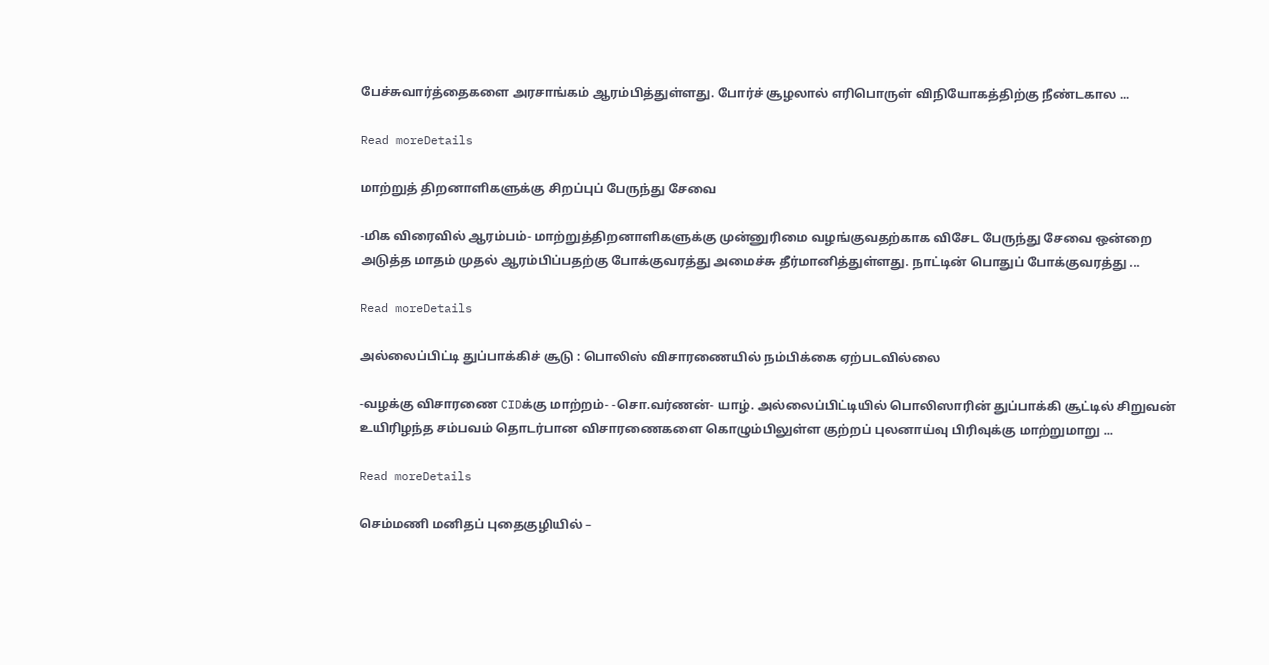பேச்சுவார்த்தைகளை அரசாங்கம் ஆரம்பித்துள்ளது. போர்ச் சூழலால் எரிபொருள் விநியோகத்திற்கு நீண்டகால ...

Read moreDetails

மாற்றுத் திறனாளிகளுக்கு சிறப்புப் பேருந்து சேவை

-மிக விரைவில் ஆரம்பம்- மாற்றுத்திறனாளிகளுக்கு முன்னுரிமை வழங்குவதற்காக விசேட பேருந்து சேவை ஒன்றை அடுத்த மாதம் முதல் ஆரம்பிப்பதற்கு போக்குவரத்து அமைச்சு தீர்மானித்துள்ளது. நாட்டின் பொதுப் போக்குவரத்து ...

Read moreDetails

அல்லைப்பிட்டி துப்பாக்கிச் சூடு : பொலிஸ் விசாரணையில் நம்பிக்கை ஏற்படவில்லை

-வழக்கு விசாரணை CIDக்கு மாற்றம்- -சொ.வர்ணன்- யாழ். அல்லைப்பிட்டியில் பொலிஸாரின் துப்பாக்கி சூட்டில் சிறுவன் உயிரிழந்த சம்பவம் தொடர்பான விசாரணைகளை கொழும்பிலுள்ள குற்றப் புலனாய்வு பிரிவுக்கு மாற்றுமாறு ...

Read moreDetails

செம்மணி மனிதப் புதைகுழியில் –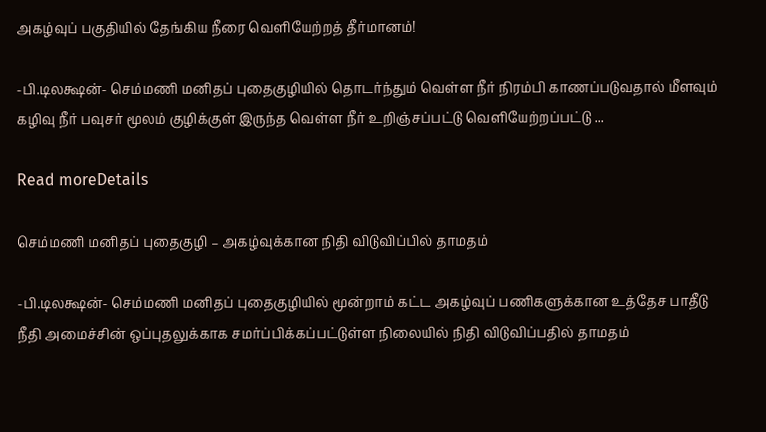அகழ்வுப் பகுதியில் தேங்கிய நீரை வெளியேற்றத் தீர்மானம்!

-பி.டிலக்ஷன்- செம்மணி மனிதப் புதைகுழியில் தொடர்ந்தும் வெள்ள நீர் நிரம்பி காணப்படுவதால் மீளவும் கழிவு நீர் பவுசர் மூலம் குழிக்குள் இருந்த வெள்ள நீர் உறிஞ்சப்பட்டு வெளியேற்றப்பட்டு ...

Read moreDetails

செம்மணி மனிதப் புதைகுழி – அகழ்வுக்கான நிதி விடுவிப்பில் தாமதம்

-பி.டிலக்ஷன்- செம்மணி மனிதப் புதைகுழியில் மூன்றாம் கட்ட அகழ்வுப் பணிகளுக்கான உத்தேச பாதீடு நீதி அமைச்சின் ஒப்புதலுக்காக சமர்ப்பிக்கப்பட்டுள்ள நிலையில் நிதி விடுவிப்பதில் தாமதம்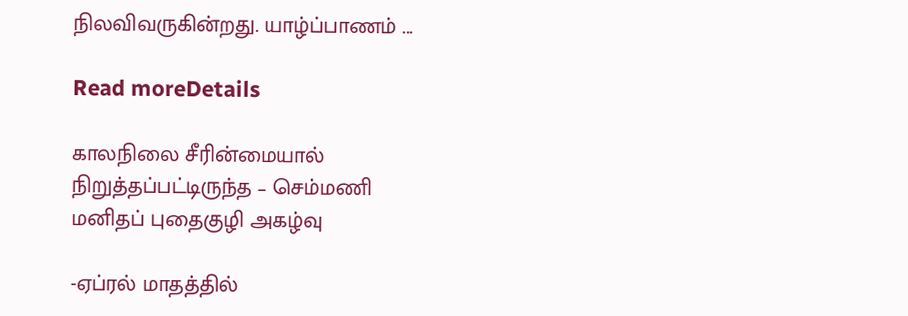நிலவிவருகின்றது. யாழ்ப்பாணம் ...

Read moreDetails

காலநிலை சீரின்மையால் நிறுத்தப்பட்டிருந்த – செம்மணி மனிதப் புதைகுழி அகழ்வு

-ஏப்ரல் மாதத்தில்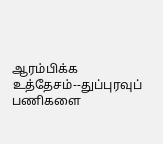ஆரம்பிக்க உத்தேசம்--துப்புரவுப் பணிகளை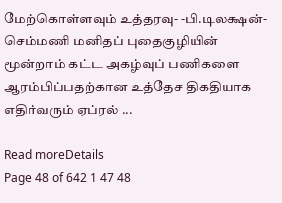மேற்கொள்ளவும் உத்தரவு- -பி.டிலக்ஷன்- செம்மணி மனிதப் புதைகுழியின் மூன்றாம் கட்ட அகழ்வுப் பணிகளை ஆரம்பிப்பதற்கான உத்தேச திகதியாக எதிர்வரும் ஏப்ரல் ...

Read moreDetails
Page 48 of 642 1 47 48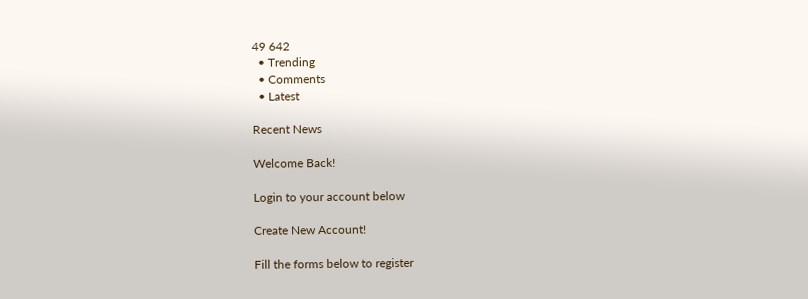49 642
  • Trending
  • Comments
  • Latest

Recent News

Welcome Back!

Login to your account below

Create New Account!

Fill the forms below to register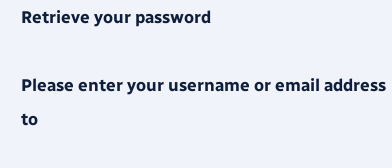Retrieve your password

Please enter your username or email address to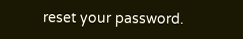reset your password.